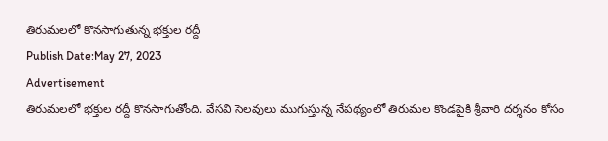తిరుమలలో కొనసాగుతున్న భక్తుల రద్దీ
Publish Date:May 27, 2023
Advertisement
తిరుమలలో భక్తుల రద్దీ కొనసాగుతోంది. వేసవి సెలవులు ముగుస్తున్న నేపథ్యంలో తిరుమల కొండపైకి శ్రీవారి దర్శనం కోసం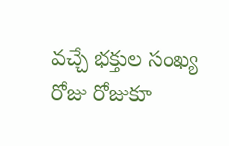వచ్చే భక్తుల సంఖ్య రోజు రోజుకూ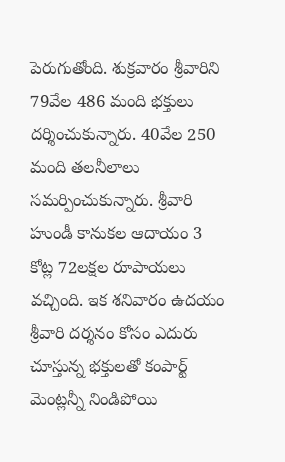పెరుగుతోంది. శుక్రవారం శ్రీవారిని 79వేల 486 మంది భక్తులు దర్శించుకున్నారు. 40వేల 250 మంది తలనీలాలు సమర్పించుకున్నారు. శ్రీవారి హుండీ కానుకల ఆదాయం 3 కోట్ల 72లక్షల రూపాయలు వచ్చింది. ఇక శనివారం ఉదయం శ్రీవారి దర్శనం కోసం ఎదురు చూస్తున్న భక్తులతో కంపార్ట్ మెంట్లన్నీ నిండిపోయి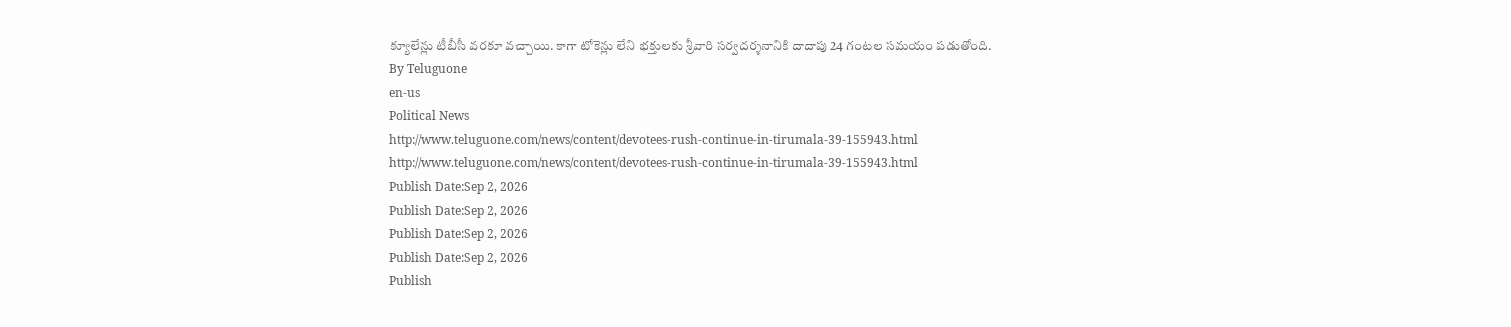క్యూలేన్లు టీబీసీ వరకూ వచ్చాయి. కాగా టోకెన్లు లేని భక్తులకు శ్రీవారి సర్వదర్శనానికి దాదాపు 24 గంటల సమయం పడుతోంది.
By Teluguone
en-us
Political News
http://www.teluguone.com/news/content/devotees-rush-continue-in-tirumala-39-155943.html
http://www.teluguone.com/news/content/devotees-rush-continue-in-tirumala-39-155943.html
Publish Date:Sep 2, 2026
Publish Date:Sep 2, 2026
Publish Date:Sep 2, 2026
Publish Date:Sep 2, 2026
Publish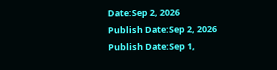Date:Sep 2, 2026
Publish Date:Sep 2, 2026
Publish Date:Sep 1,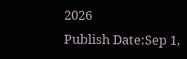2026
Publish Date:Sep 1,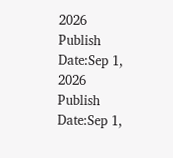2026
Publish Date:Sep 1, 2026
Publish Date:Sep 1,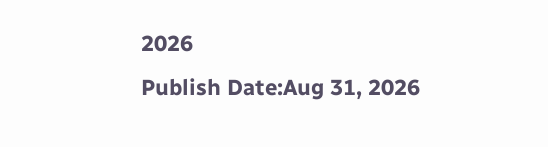2026
Publish Date:Aug 31, 2026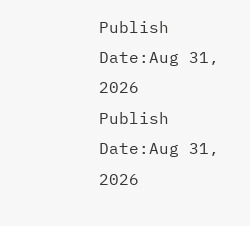Publish Date:Aug 31, 2026
Publish Date:Aug 31, 2026